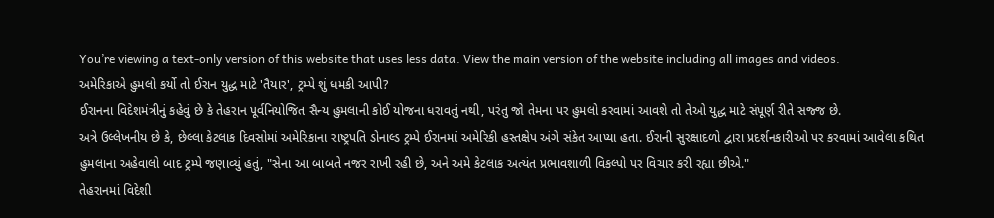You’re viewing a text-only version of this website that uses less data. View the main version of the website including all images and videos.
અમેરિકાએ હુમલો કર્યો તો ઈરાન યુદ્ધ માટે 'તૈયાર', ટ્રમ્પે શું ધમકી આપી?
ઈરાનના વિદેશમંત્રીનું કહેવું છે કે તેહરાન પૂર્વનિયોજિત સૈન્ય હુમલાની કોઈ યોજના ધરાવતું નથી, પરંતુ જો તેમના પર હુમલો કરવામાં આવશે તો તેઓ યુદ્ધ માટે સંપૂર્ણ રીતે સજ્જ છે.
અત્રે ઉલ્લેખનીય છે કે, છેલ્લા કેટલાક દિવસોમાં અમેરિકાના રાષ્ટ્રપતિ ડોનાલ્ડ ટ્રમ્પે ઈરાનમાં અમેરિકી હસ્તક્ષેપ અંગે સંકેત આપ્યા હતા. ઈરાની સુરક્ષાદળો દ્વારા પ્રદર્શનકારીઓ પર કરવામાં આવેલા કથિત હુમલાના અહેવાલો બાદ ટ્રમ્પે જણાવ્યું હતું, "સેના આ બાબતે નજર રાખી રહી છે, અને અમે કેટલાક અત્યંત પ્રભાવશાળી વિકલ્પો પર વિચાર કરી રહ્યા છીએ."
તેહરાનમાં વિદેશી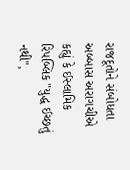રાજદૂતોને સંબોધતા અબ્બાસ અરાગચીએ કહ્યું કે ઈસ્લામિક રિપબ્લિક "યુદ્ધ ઈચ્છતું નથી",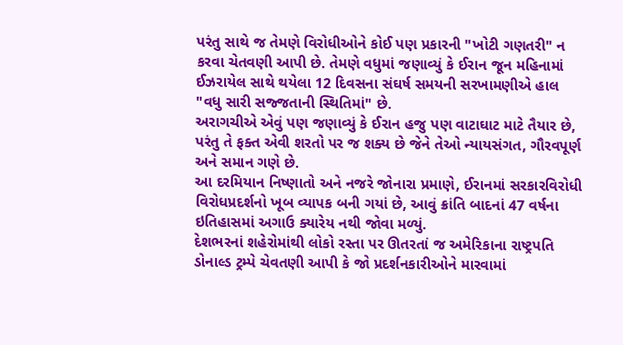પરંતુ સાથે જ તેમણે વિરોધીઓને કોઈ પણ પ્રકારની "ખોટી ગણતરી" ન કરવા ચેતવણી આપી છે. તેમણે વધુમાં જણાવ્યું કે ઈરાન જૂન મહિનામાં ઈઝરાયેલ સાથે થયેલા 12 દિવસના સંઘર્ષ સમયની સરખામણીએ હાલ "વધુ સારી સજ્જતાની સ્થિતિમાં" છે.
અરાગચીએ એવું પણ જણાવ્યું કે ઈરાન હજુ પણ વાટાઘાટ માટે તૈયાર છે, પરંતુ તે ફક્ત એવી શરતો પર જ શક્ય છે જેને તેઓ ન્યાયસંગત, ગૌરવપૂર્ણ અને સમાન ગણે છે.
આ દરમિયાન નિષ્ણાતો અને નજરે જોનારા પ્રમાણે, ઈરાનમાં સરકારવિરોધી વિરોધપ્રદર્શનો ખૂબ વ્યાપક બની ગયાં છે, આવું ક્રાંતિ બાદનાં 47 વર્ષના ઇતિહાસમાં અગાઉ ક્યારેય નથી જોવા મળ્યું.
દેશભરનાં શહેરોમાંથી લોકો રસ્તા પર ઊતરતાં જ અમેરિકાના રાષ્ટ્રપતિ ડોનાલ્ડ ટ્રમ્પે ચેવતણી આપી કે જો પ્રદર્શનકારીઓને મારવામાં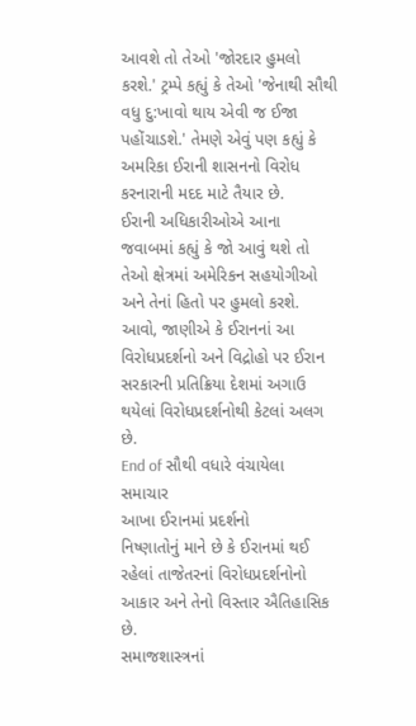આવશે તો તેઓ 'જોરદાર હુમલો કરશે.' ટ્રમ્પે કહ્યું કે તેઓ 'જેનાથી સૌથી વધુ દુ:ખાવો થાય એવી જ ઈજા પહોંચાડશે.' તેમણે એવું પણ કહ્યું કે અમરિકા ઈરાની શાસનનો વિરોધ કરનારાની મદદ માટે તૈયાર છે.
ઈરાની અધિકારીઓએ આના જવાબમાં કહ્યું કે જો આવું થશે તો તેઓ ક્ષેત્રમાં અમેરિકન સહયોગીઓ અને તેનાં હિતો પર હુમલો કરશે.
આવો, જાણીએ કે ઈરાનનાં આ વિરોધપ્રદર્શનો અને વિદ્રોહો પર ઈરાન સરકારની પ્રતિક્રિયા દેશમાં અગાઉ થયેલાં વિરોધપ્રદર્શનોથી કેટલાં અલગ છે.
End of સૌથી વધારે વંચાયેલા સમાચાર
આખા ઈરાનમાં પ્રદર્શનો
નિષ્ણાતોનું માને છે કે ઈરાનમાં થઈ રહેલાં તાજેતરનાં વિરોધપ્રદર્શનોનો આકાર અને તેનો વિસ્તાર ઐતિહાસિક છે.
સમાજશાસ્ત્રનાં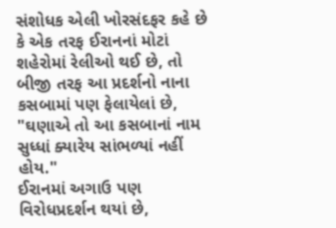સંશોધક એલી ખોરસંદફર કહે છે કે એક તરફ ઈરાનનાં મોટાં શહેરોમાં રેલીઓ થઈ છે, તો બીજી તરફ આ પ્રદર્શનો નાના કસબામાં પણ ફેલાયેલાં છે, "ઘણાએ તો આ કસબાનાં નામ સુધ્ધાં ક્યારેય સાંભળ્યાં નહીં હોય."
ઈરાનમાં અગાઉ પણ વિરોધપ્રદર્શન થયાં છે,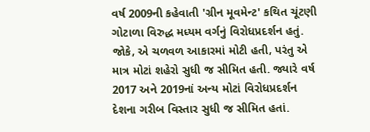વર્ષ 2009ની કહેવાતી 'ગ્રીન મૂવમેન્ટ' કથિત ચૂંટણી ગોટાળા વિરુદ્ધ મધ્યમ વર્ગનું વિરોધપ્રદર્શન હતું.
જોકે, એ ચળવળ આકારમાં મોટી હતી, પરંતુ એ માત્ર મોટાં શહેરો સુધી જ સીમિત હતી. જ્યારે વર્ષ 2017 અને 2019નાં અન્ય મોટાં વિરોધપ્રદર્શન દેશના ગરીબ વિસ્તાર સુધી જ સીમિત હતાં.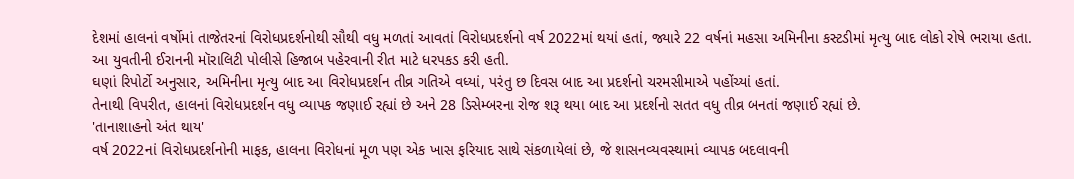દેશમાં હાલનાં વર્ષોમાં તાજેતરનાં વિરોધપ્રદર્શનોથી સૌથી વધુ મળતાં આવતાં વિરોધપ્રદર્શનો વર્ષ 2022માં થયાં હતાં, જ્યારે 22 વર્ષનાં મહસા અમિનીના કસ્ટડીમાં મૃત્યુ બાદ લોકો રોષે ભરાયા હતા.
આ યુવતીની ઈરાનની મૉરાલિટી પોલીસે હિજાબ પહેરવાની રીત માટે ધરપકડ કરી હતી.
ઘણાં રિપોર્ટો અનુસાર, અમિનીના મૃત્યુ બાદ આ વિરોધપ્રદર્શન તીવ્ર ગતિએ વધ્યાં, પરંતુ છ દિવસ બાદ આ પ્રદર્શનો ચરમસીમાએ પહોંચ્યાં હતાં.
તેનાથી વિપરીત, હાલનાં વિરોધપ્રદર્શન વધુ વ્યાપક જણાઈ રહ્યાં છે અને 28 ડિસેમ્બરના રોજ શરૂ થયા બાદ આ પ્રદર્શનો સતત વધુ તીવ્ર બનતાં જણાઈ રહ્યાં છે.
'તાનાશાહનો અંત થાય'
વર્ષ 2022નાં વિરોધપ્રદર્શનોની માફક, હાલના વિરોધનાં મૂળ પણ એક ખાસ ફરિયાદ સાથે સંકળાયેલાં છે, જે શાસનવ્યવસ્થામાં વ્યાપક બદલાવની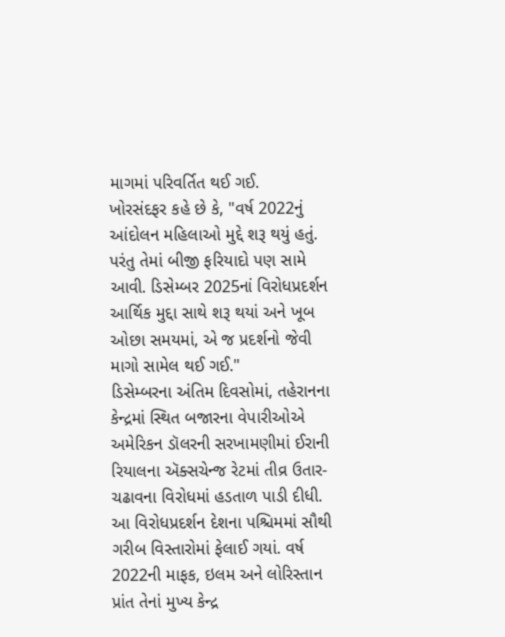માગમાં પરિવર્તિત થઈ ગઈ.
ખોરસંદફર કહે છે કે, "વર્ષ 2022નું આંદોલન મહિલાઓ મુદ્દે શરૂ થયું હતું. પરંતુ તેમાં બીજી ફરિયાદો પણ સામે આવી. ડિસેમ્બર 2025નાં વિરોધપ્રદર્શન આર્થિક મુદ્દા સાથે શરૂ થયાં અને ખૂબ ઓછા સમયમાં, એ જ પ્રદર્શનો જેવી માગો સામેલ થઈ ગઈ."
ડિસેમ્બરના અંતિમ દિવસોમાં, તહેરાનના કેન્દ્રમાં સ્થિત બજારના વેપારીઓએ અમેરિકન ડૉલરની સરખામણીમાં ઈરાની રિયાલના ઍક્સચેન્જ રેટમાં તીવ્ર ઉતાર-ચઢાવના વિરોધમાં હડતાળ પાડી દીધી.
આ વિરોધપ્રદર્શન દેશના પશ્ચિમમાં સૌથી ગરીબ વિસ્તારોમાં ફેલાઈ ગયાં. વર્ષ 2022ની માફક, ઇલમ અને લોરિસ્તાન પ્રાંત તેનાં મુખ્ય કેન્દ્ર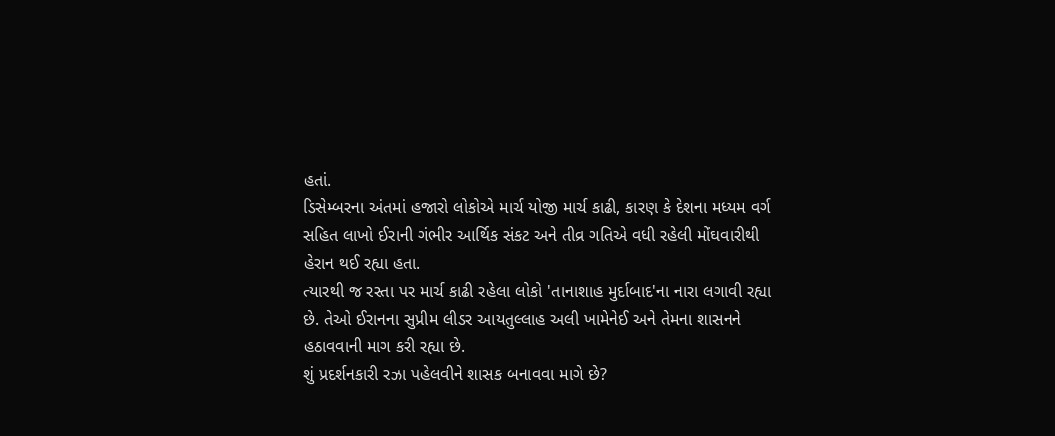હતાં.
ડિસેમ્બરના અંતમાં હજારો લોકોએ માર્ચ યોજી માર્ચ કાઢી, કારણ કે દેશના મધ્યમ વર્ગ સહિત લાખો ઈરાની ગંભીર આર્થિક સંકટ અને તીવ્ર ગતિએ વધી રહેલી મોંઘવારીથી હેરાન થઈ રહ્યા હતા.
ત્યારથી જ રસ્તા પર માર્ચ કાઢી રહેલા લોકો 'તાનાશાહ મુર્દાબાદ'ના નારા લગાવી રહ્યા છે. તેઓ ઈરાનના સુપ્રીમ લીડર આયતુલ્લાહ અલી ખામેનેઈ અને તેમના શાસનને હઠાવવાની માગ કરી રહ્યા છે.
શું પ્રદર્શનકારી રઝા પહેલવીને શાસક બનાવવા માગે છે?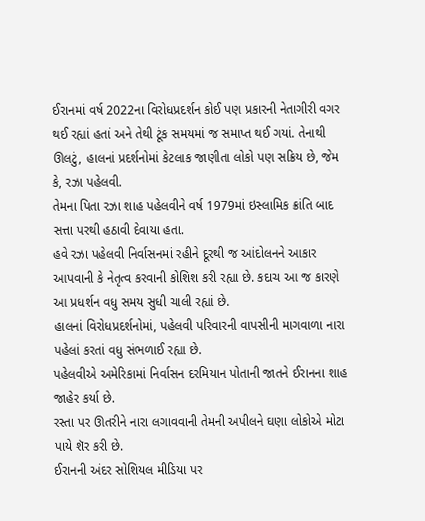ઈરાનમાં વર્ષ 2022ના વિરોધપ્રદર્શન કોઈ પણ પ્રકારની નેતાગીરી વગર થઈ રહ્યાં હતાં અને તેથી ટૂંક સમયમાં જ સમાપ્ત થઈ ગયાં. તેનાથી ઊલટું, હાલનાં પ્રદર્શનોમાં કેટલાક જાણીતા લોકો પણ સક્રિય છે, જેમ કે, રઝા પહેલવી.
તેમના પિતા રઝા શાહ પહેલવીને વર્ષ 1979માં ઇસ્લામિક ક્રાંતિ બાદ સત્તા પરથી હઠાવી દેવાયા હતા.
હવે રઝા પહેલવી નિર્વાસનમાં રહીને દૂરથી જ આંદોલનને આકાર આપવાની કે નેતૃત્વ કરવાની કોશિશ કરી રહ્યા છે. કદાચ આ જ કારણે આ પ્રધર્શન વધુ સમય સુધી ચાલી રહ્યાં છે.
હાલનાં વિરોધપ્રદર્શનોમાં, પહેલવી પરિવારની વાપસીની માગવાળા નારા પહેલાં કરતાં વધુ સંભળાઈ રહ્યા છે.
પહેલવીએ અમેરિકામાં નિર્વાસન દરમિયાન પોતાની જાતને ઈરાનના શાહ જાહેર કર્યા છે.
રસ્તા પર ઊતરીને નારા લગાવવાની તેમની અપીલને ઘણા લોકોએ મોટા પાયે શૅર કરી છે.
ઈરાનની અંદર સોશિયલ મીડિયા પર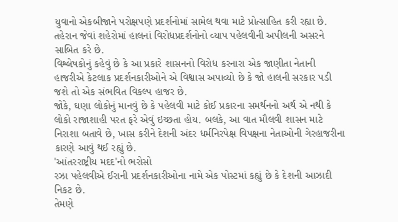યુવાનો એકબીજાને પરોક્ષપણે પ્રદર્શનોમાં સામેલ થવા માટે પ્રોત્સાહિત કરી રહ્યા છે.
તહેરાન જેવાં શહેરોમાં હાલનાં વિરોધપ્રદર્શનોનો વ્યાપ પહેલવીની અપીલની અસરને સાબિત કરે છે.
વિશ્લેષકોનું કહેવું છે કે આ પ્રકારે શાસનનો વિરોધ કરનારા એક જાણીતા નેતાની હાજરીએ કેટલાક પ્રદર્શનકારીઓને એ વિશ્વાસ અપાવ્યો છે કે જો હાલની સરકાર પડી જશે તો એક સંભવિત વિકલ્પ હાજર છે.
જોકે, ઘણા લોકોનું માનવું છે કે પહેલવી માટે કોઈ પ્રકારના સમર્થનનો અર્થ એ નથી કે લોકો રાજાશાહી પરત ફરે એવું ઇચ્છતા હોય. બલકે, આ વાત મૌલવી શાસન માટે નિરાશા બતાવે છે, ખાસ કરીને દેશની અંદર ધર્મનિરપેક્ષ વિપક્ષના નેતાઓની ગેરહાજરીના કારણે આવું થઈ રહ્યું છે.
'આંતરરાષ્ટ્રીય મદદ'નો ભરોસો
રઝા પહેલવીએ ઈરાની પ્રદર્શનકારીઓના નામે એક પોસ્ટમાં કહ્યું છે કે દેશની આઝાદી નિકટ છે.
તેમણે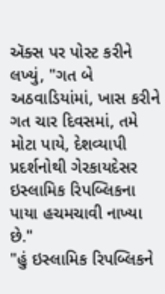ઍક્સ પર પોસ્ટ કરીને લખ્યું, "ગત બે અઠવાડિયાંમાં, ખાસ કરીને ગત ચાર દિવસમાં, તમે મોટા પાયે, દેશવ્યાપી પ્રદર્શનોથી ગેરકાયદેસર ઇસ્લામિક રિપબ્લિકના પાયા હચમચાવી નાખ્યા છે."
"હું ઇસ્લામિક રિપબ્લિકને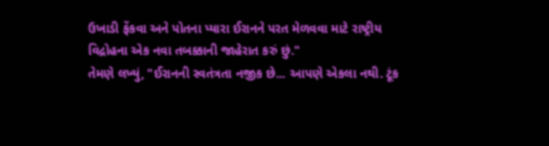ઉખાડી ફેંકવા અને પોતના પ્યારા ઈરાનને પરત મેળવવા માટે રાષ્ટ્રીય વિદ્રોહના એક નવા તબક્કાની જાહેરાત કરું છું."
તેમણે લખ્યું, "ઈરાનની સ્વતંત્રતા નજીક છે... આપણે એકલા નથી. ટૂંક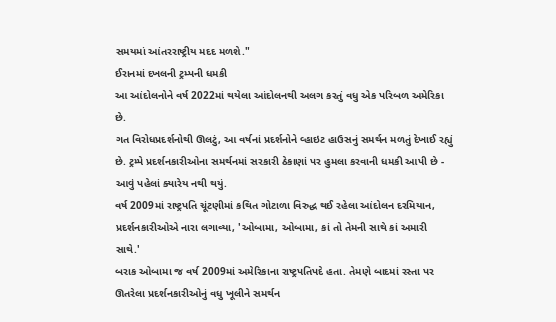સમયમાં આંતરરાષ્ટ્રીય મદદ મળશે."
ઈરાનમાં દખલની ટ્રમ્પની ધમકી
આ આંદોલનોને વર્ષ 2022માં થયેલા આંદોલનથી અલગ કરતું વધુ એક પરિબળ અમેરિકા છે.
ગત વિરોધપ્રદર્શનોથી ઊલટું, આ વર્ષનાં પ્રદર્શનોને વ્હાઇટ હાઉસનું સમર્થન મળતું દેખાઈ રહ્યું છે. ટ્રમ્પે પ્રદર્શનકારીઓના સમર્થનમાં સરકારી ઠેકાણાં પર હુમલા કરવાની ધમકી આપી છે - આવું પહેલાં ક્યારેય નથી થયું.
વર્ષ 2009માં રાષ્ટ્રપતિ ચૂંટણીમાં કથિત ગોટાળા વિરુદ્ધ થઈ રહેલા આંદોલન દરમિયાન, પ્રદર્શનકારીઓએ નારા લગાવ્યા, 'ઓબામા, ઓબામા, કાં તો તેમની સાથે કાં અમારી સાથે.'
બરાક ઓબામા જ વર્ષ 2009માં અમેરિકાના રાષ્ટ્રપતિપદે હતા. તેમણે બાદમાં રસ્તા પર ઊતરેલા પ્રદર્શનકારીઓનું વધુ ખૂલીને સમર્થન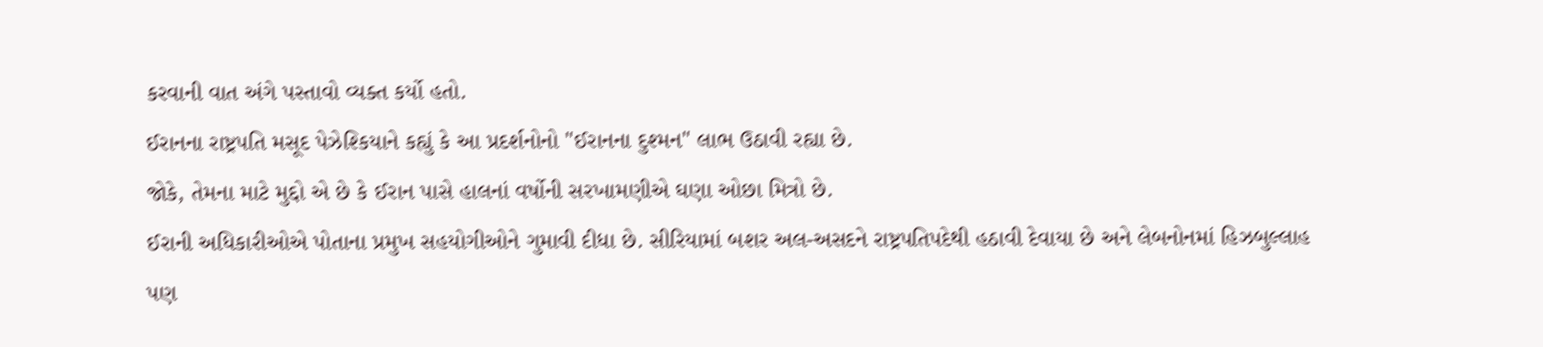કરવાની વાત અંગે પસ્તાવો વ્યક્ત કર્યો હતો.
ઈરાનના રાષ્ટ્રપતિ મસૂદ પેઝેશ્કિયાને કહ્યું કે આ પ્રદર્શનોનો "ઈરાનના દુશ્મન" લાભ ઉઠાવી રહ્યા છે.
જોકે, તેમના માટે મુદ્દો એ છે કે ઈરાન પાસે હાલનાં વર્ષોની સરખામણીએ ઘણા ઓછા મિત્રો છે.
ઈરાની અધિકારીઓએ પોતાના પ્રમુખ સહયોગીઓને ગુમાવી દીધા છે. સીરિયામાં બશર અલ-અસદને રાષ્ટ્રપતિપદેથી હઠાવી દેવાયા છે અને લેબનોનમાં હિઝબુલ્લાહ પણ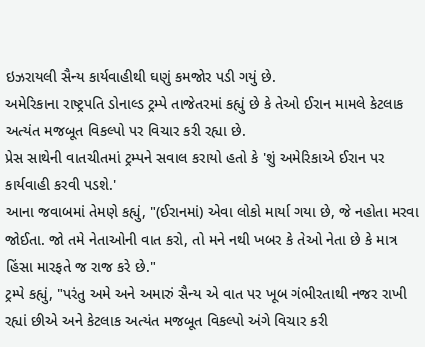ઇઝરાયલી સૈન્ય કાર્યવાહીથી ઘણું કમજોર પડી ગયું છે.
અમેરિકાના રાષ્ટ્રપતિ ડોનાલ્ડ ટ્રમ્પે તાજેતરમાં કહ્યું છે કે તેઓ ઈરાન મામલે કેટલાક અત્યંત મજબૂત વિકલ્પો પર વિચાર કરી રહ્યા છે.
પ્રેસ સાથેની વાતચીતમાં ટ્રમ્પને સવાલ કરાયો હતો કે 'શું અમેરિકાએ ઈરાન પર કાર્યવાહી કરવી પડશે.'
આના જવાબમાં તેમણે કહ્યું, "(ઈરાનમાં) એવા લોકો માર્યા ગયા છે, જે નહોતા મરવા જોઈતા. જો તમે નેતાઓની વાત કરો, તો મને નથી ખબર કે તેઓ નેતા છે કે માત્ર હિંસા મારફતે જ રાજ કરે છે."
ટ્રમ્પે કહ્યું, "પરંતુ અમે અને અમારું સૈન્ય એ વાત પર ખૂબ ગંભીરતાથી નજર રાખી રહ્યાં છીએ અને કેટલાક અત્યંત મજબૂત વિકલ્પો અંગે વિચાર કરી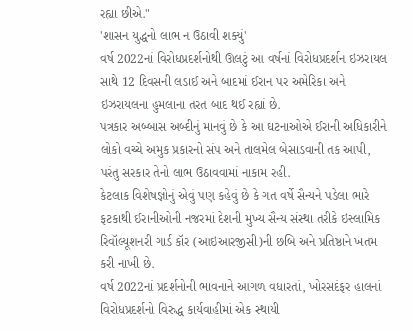રહ્યા છીએ."
'શાસન યુદ્ધનો લાભ ન ઉઠાવી શક્યું'
વર્ષ 2022નાં વિરોધપ્રદર્શનોથી ઊલટું આ વર્ષનાં વિરોધપ્રદર્શન ઇઝરાયલ સાથે 12 દિવસની લડાઈ અને બાદમાં ઈરાન પર અમેરિકા અને ઇઝરાયલના હુમલાના તરત બાદ થઈ રહ્યાં છે.
પત્રકાર અબ્બાસ અબ્દીનું માનવું છે કે આ ઘટનાઓએ ઈરાની અધિકારીને લોકો વચ્ચે અમુક પ્રકારનો સંપ અને તાલમેલ બેસાડવાની તક આપી, પરંતુ સરકાર તેનો લાભ ઉઠાવવામાં નાકામ રહી.
કેટલાક વિશેષજ્ઞોનું એવું પણ કહેવું છે કે ગત વર્ષે સૈન્યને પડેલા ભારે ફટકાથી ઈરાનીઓની નજરમાં દેશની મુખ્ય સૈન્ય સંસ્થા તરીકે ઇસ્લામિક રિવૉલ્યૂશનરી ગાર્ડ કૉર (આઇઆરજીસી)ની છબિ અને પ્રતિષ્ઠાને ખતમ કરી નાખી છે.
વર્ષ 2022નાં પ્રદર્શનોની ભાવનાને આગળ વધારતાં, ખોરસદંફર હાલનાં વિરોધપ્રદર્શનો વિરુદ્ધ કાર્યવાહીમાં એક સ્થાયી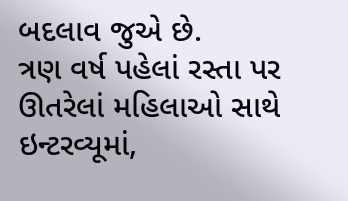બદલાવ જુએ છે.
ત્રણ વર્ષ પહેલાં રસ્તા પર ઊતરેલાં મહિલાઓ સાથે ઇન્ટરવ્યૂમાં,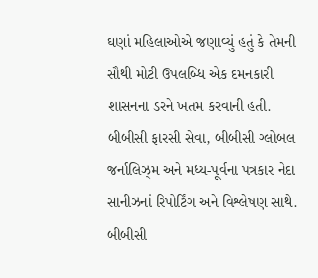ઘણાં મહિલાઓએ જણાવ્યું હતું કે તેમની સૌથી મોટી ઉપલબ્ધિ એક દમનકારી શાસનના ડરને ખતમ કરવાની હતી.
બીબીસી ફારસી સેવા, બીબીસી ગ્લોબલ જર્નાલિઝ્મ અને મધ્ય-પૂર્વના પત્રકાર નેદા સાનીઝનાં રિપોર્ટિંગ અને વિશ્લેષણ સાથે.
બીબીસી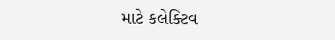માટે કલેક્ટિવ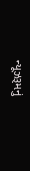ન્યૂઝરૂમનું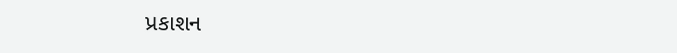પ્રકાશન